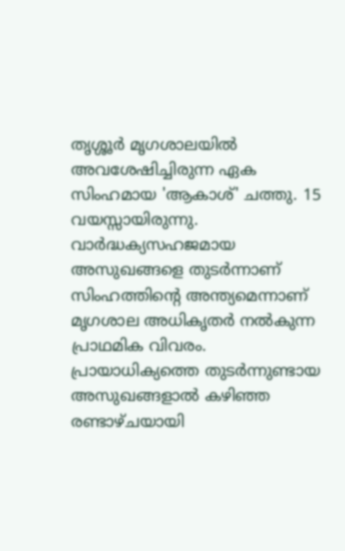തൃശ്ശൂർ മൃഗശാലയിൽ അവശേഷിച്ചിരുന്ന ഏക സിംഹമായ 'ആകാശ്' ചത്തു. 15 വയസ്സായിരുന്നു. വാർദ്ധക്യസഹജമായ അസുഖങ്ങളെ തുടർന്നാണ് സിംഹത്തിന്റെ അന്ത്യമെന്നാണ് മൃഗശാല അധികൃതർ നൽകുന്ന പ്രാഥമിക വിവരം. പ്രായാധിക്യത്തെ തുടർന്നുണ്ടായ അസുഖങ്ങളാൽ കഴിഞ്ഞ രണ്ടാഴ്ചയായി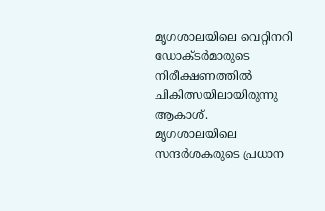മൃഗശാലയിലെ വെറ്റിനറി ഡോക്ടർമാരുടെ നിരീക്ഷണത്തിൽ ചികിത്സയിലായിരുന്നു ആകാശ്.
മൃഗശാലയിലെ സന്ദർശകരുടെ പ്രധാന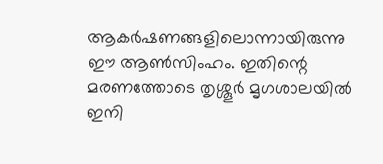ആകർഷണങ്ങളിലൊന്നായിരുന്നു ഈ ആൺസിംഹം. ഇതിന്റെ മരണത്തോടെ തൃശ്ശൂർ മൃഗശാലയിൽ ഇനി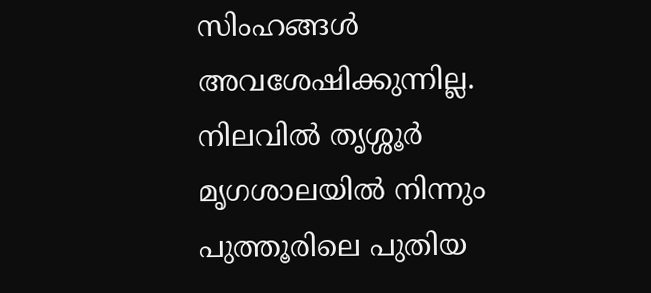സിംഹങ്ങൾ അവശേഷിക്കുന്നില്ല. നിലവിൽ തൃശ്ശൂർ മൃഗശാലയിൽ നിന്നും പുത്തൂരിലെ പുതിയ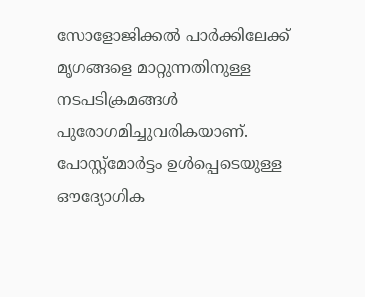സോളോജിക്കൽ പാർക്കിലേക്ക് മൃഗങ്ങളെ മാറ്റുന്നതിനുള്ള നടപടിക്രമങ്ങൾ പുരോഗമിച്ചുവരികയാണ്.
പോസ്റ്റ്മോർട്ടം ഉൾപ്പെടെയുള്ള ഔദ്യോഗിക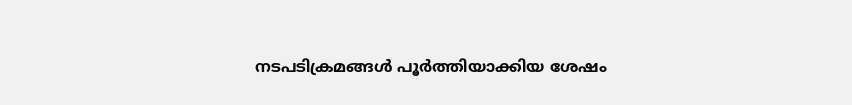നടപടിക്രമങ്ങൾ പൂർത്തിയാക്കിയ ശേഷം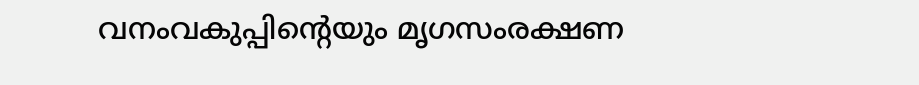വനംവകുപ്പിന്റെയും മൃഗസംരക്ഷണ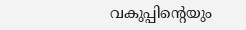വകുപ്പിന്റെയും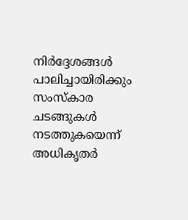നിർദ്ദേശങ്ങൾ പാലിച്ചായിരിക്കും സംസ്കാര ചടങ്ങുകൾ നടത്തുകയെന്ന് അധികൃതർ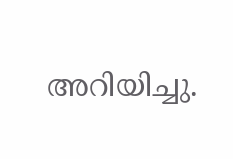അറിയിച്ചു.